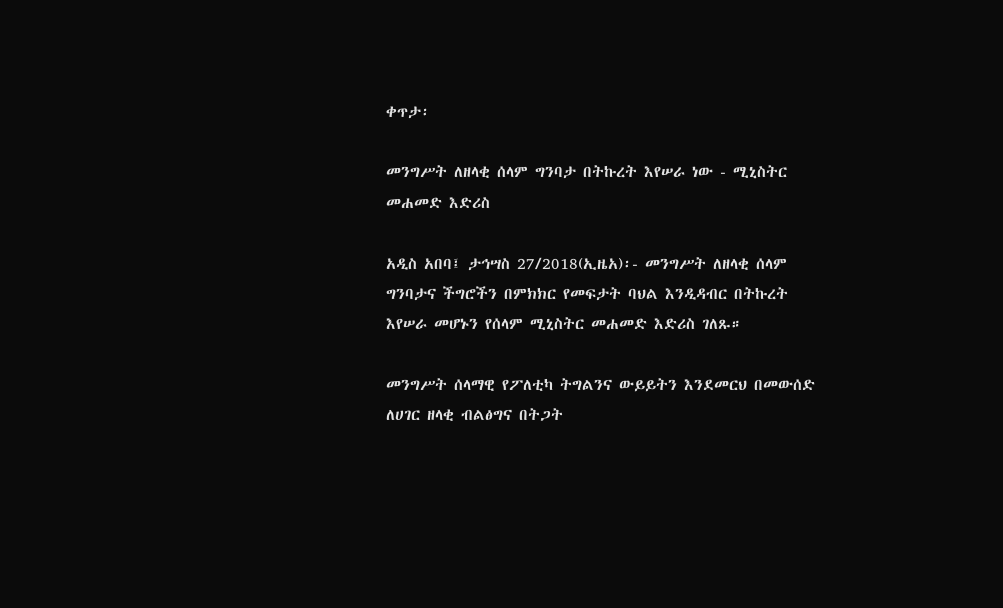ቀጥታ፡

መንግሥት ለዘላቂ ሰላም ግንባታ በትኩረት እየሠራ ነው - ሚኒስትር መሐመድ እድሪስ

አዲስ አበባ፤ ታኅሣስ 27/2018(ኢዜአ)፡- መንግሥት ለዘላቂ ሰላም ግንባታና ችግሮችን በምክክር የመፍታት ባህል እንዲዳብር በትኩረት እየሠራ መሆኑን የሰላም ሚኒስትር መሐመድ እድሪስ ገለጹ።

መንግሥት ሰላማዊ የፖለቲካ ትግልንና ውይይትን እንደመርህ በመውሰድ ለሀገር ዘላቂ ብልፅግና በትጋት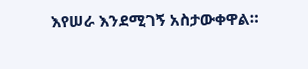እየሠራ እንደሚገኝ አስታውቀዋል።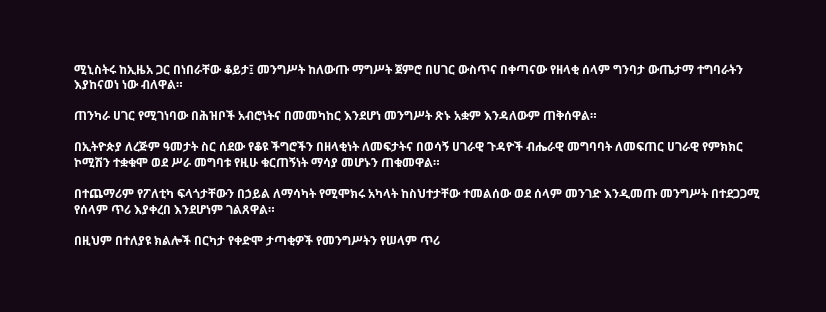ሚኒስትሩ ከኢዜአ ጋር በነበራቸው ቆይታ፤ መንግሥት ከለውጡ ማግሥት ጀምሮ በሀገር ውስጥና በቀጣናው የዘላቂ ሰላም ግንባታ ውጤታማ ተግባራትን እያከናወነ ነው ብለዋል።

ጠንካራ ሀገር የሚገነባው በሕዝቦች አብሮነትና በመመካከር እንደሆነ መንግሥት ጽኑ አቋም እንዳለውም ጠቅሰዋል።

በኢትዮጵያ ለረጅም ዓመታት ስር ሰደው የቆዩ ችግሮችን በዘላቂነት ለመፍታትና በወሳኝ ሀገራዊ ጉዳዮች ብሔራዊ መግባባት ለመፍጠር ሀገራዊ የምክክር ኮሚሽን ተቋቁሞ ወደ ሥራ መግባቱ የዚሁ ቁርጠኝነት ማሳያ መሆኑን ጠቁመዋል።

በተጨማሪም የፖለቲካ ፍላጎታቸውን በኃይል ለማሳካት የሚሞክሩ አካላት ከስህተታቸው ተመልሰው ወደ ሰላም መንገድ እንዲመጡ መንግሥት በተደጋጋሚ የሰላም ጥሪ እያቀረበ እንደሆነም ገልጸዋል።

በዚህም በተለያዩ ክልሎች በርካታ የቀድሞ ታጣቂዎች የመንግሥትን የሠላም ጥሪ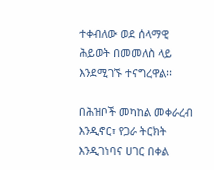ተቀብለው ወደ ሰላማዊ ሕይወት በመመለስ ላይ እንደሚገኙ ተናግረዋል፡፡

በሕዝቦች መካከል መቀራረብ እንዲኖር፣ የጋራ ትርክት እንዲገነባና ሀገር በቀል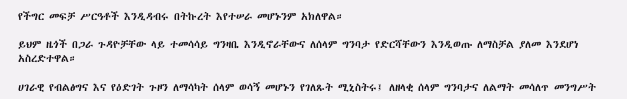የችግር መፍቻ ሥርዓቶች እንዲዳብሩ በትኩረት እየተሠራ መሆኑንም አክለዋል።

ይህም ዜጎች በጋራ ጉዳዮቻቸው ላይ ተመሳሳይ ግንዛቤ እንዲኖራቸውና ለሰላም ግንባታ የድርሻቸውን እንዲወጡ ለማስቻል ያለመ እንደሆነ አስረድተዋል።

ሀገራዊ የብልፅግና እና የዕድገት ጉዞን ለማሳካት ሰላም ወሳኝ መሆኑን የገለጹት ሚኒስትሩ፤ ለዘላቂ ሰላም ግንባታና ለልማት መሳለጥ መንግሥት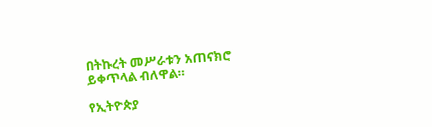በትኩረት መሥራቱን አጠናክሮ ይቀጥላል ብለዋል።

የኢትዮጵያ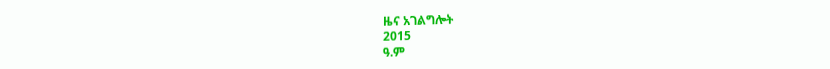ዜና አገልግሎት
2015
ዓ.ም